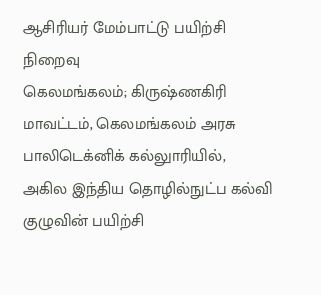ஆசிரியர் மேம்பாட்டு பயிற்சி நிறைவு
கெலமங்கலம்; கிருஷ்ணகிரி மாவட்டம், கெலமங்கலம் அரசு பாலிடெக்னிக் கல்லுாரியில், அகில இந்திய தொழில்நுட்ப கல்வி குழுவின் பயிற்சி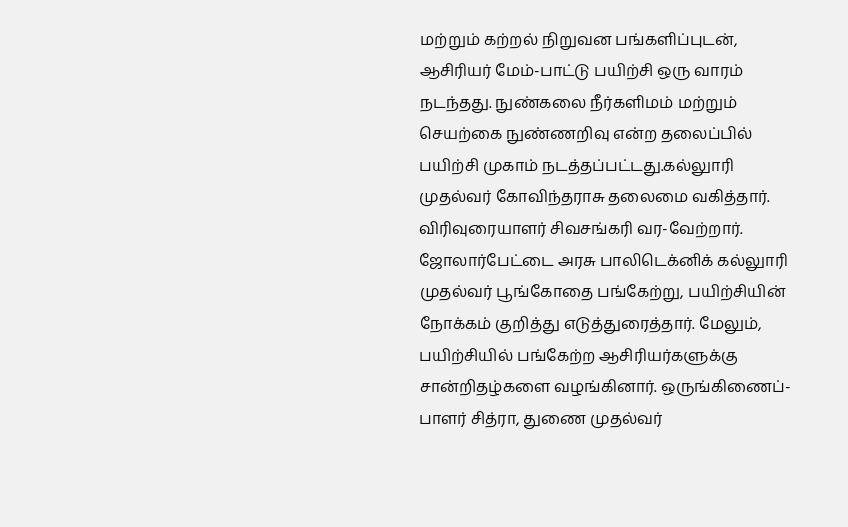மற்றும் கற்றல் நிறுவன பங்களிப்புடன், ஆசிரியர் மேம்-பாட்டு பயிற்சி ஒரு வாரம் நடந்தது. நுண்கலை நீர்களிமம் மற்றும் செயற்கை நுண்ணறிவு என்ற தலைப்பில் பயிற்சி முகாம் நடத்தப்பட்டது.கல்லுாரி முதல்வர் கோவிந்தராசு தலைமை வகித்தார். விரிவுரையாளர் சிவசங்கரி வர-வேற்றார். ஜோலார்பேட்டை அரசு பாலிடெக்னிக் கல்லுாரி முதல்வர் பூங்கோதை பங்கேற்று, பயிற்சியின் நோக்கம் குறித்து எடுத்துரைத்தார். மேலும், பயிற்சியில் பங்கேற்ற ஆசிரியர்களுக்கு சான்றிதழ்களை வழங்கினார். ஒருங்கிணைப்-பாளர் சித்ரா, துணை முதல்வர்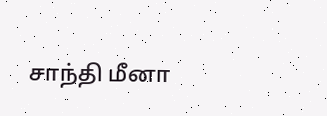சாந்தி மீனா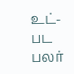உட்-பட பலர்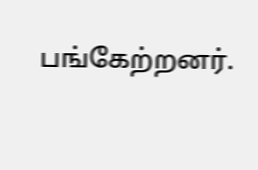பங்கேற்றனர்.